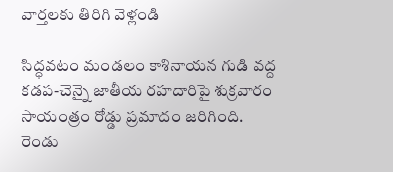వార్తలకు తిరిగి వెళ్లండి

సిద్ధవటం మండలం కాశినాయన గుడి వద్ద కడప-చెన్నై జాతీయ రహదారిపై శుక్రవారం సాయంత్రం రోడ్డు ప్రమాదం జరిగింది. రెండు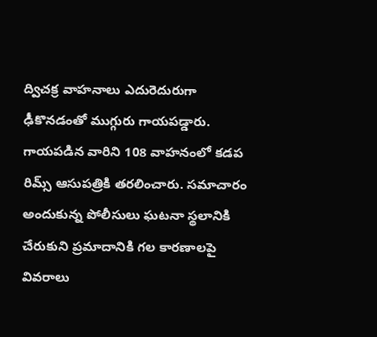ద్విచక్ర వాహనాలు ఎదురెదురుగా ఢీకొనడంతో ముగ్గురు గాయపడ్డారు.
గాయపడిన వారిని 108 వాహనంలో కడప రిమ్స్ ఆసుపత్రికి తరలించారు. సమాచారం అందుకున్న పోలీసులు ఘటనా స్థలానికి చేరుకుని ప్రమాదానికి గల కారణాలపై వివరాలు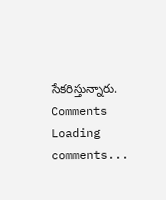సేకరిస్తున్నారు.
Comments
Loading comments...